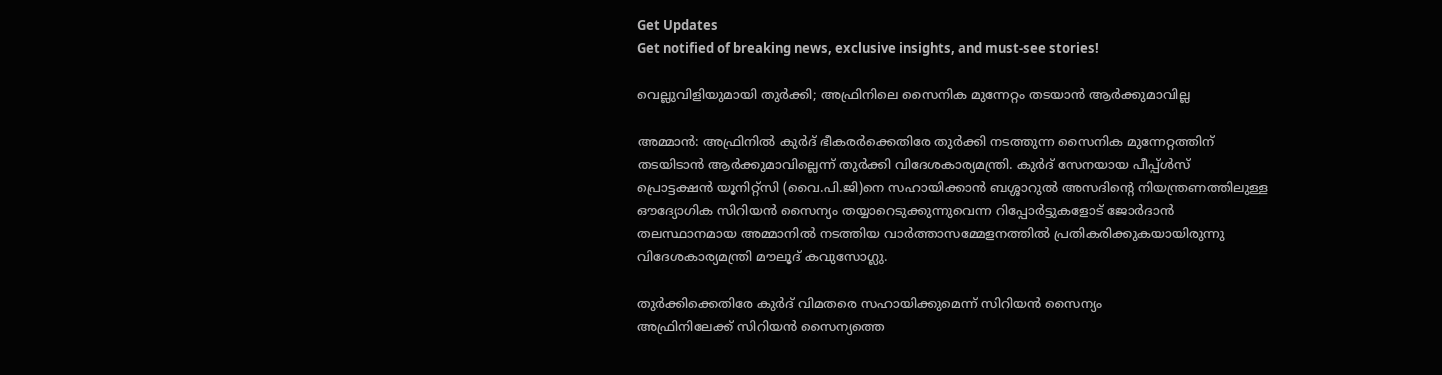Get Updates
Get notified of breaking news, exclusive insights, and must-see stories!

വെല്ലുവിളിയുമായി തുര്‍ക്കി; അഫ്രിനിലെ സൈനിക മുന്നേറ്റം തടയാന്‍ ആര്‍ക്കുമാവില്ല

അമ്മാന്‍: അഫ്രിനില്‍ കുര്‍ദ് ഭീകരര്‍ക്കെതിരേ തുര്‍ക്കി നടത്തുന്ന സൈനിക മുന്നേറ്റത്തിന് തടയിടാന്‍ ആര്‍ക്കുമാവില്ലെന്ന് തുര്‍ക്കി വിദേശകാര്യമന്ത്രി. കുര്‍ദ് സേനയായ പീപ്പ്ള്‍സ് പ്രൊട്ടക്ഷന്‍ യൂനിറ്റ്‌സി (വൈ.പി.ജി)നെ സഹായിക്കാന്‍ ബശ്ശാറുല്‍ അസദിന്റെ നിയന്ത്രണത്തിലുള്ള ഔദ്യോഗിക സിറിയന്‍ സൈന്യം തയ്യാറെടുക്കുന്നുവെന്ന റിപ്പോര്‍ട്ടുകളോട് ജോര്‍ദാന്‍ തലസ്ഥാനമായ അമ്മാനില്‍ നടത്തിയ വാര്‍ത്താസമ്മേളനത്തില്‍ പ്രതികരിക്കുകയായിരുന്നു വിദേശകാര്യമന്ത്രി മൗലൂദ് കവുസോഗ്ലു.

തുര്‍ക്കിക്കെതിരേ കുര്‍ദ് വിമതരെ സഹായിക്കുമെന്ന് സിറിയന്‍ സൈന്യം
അഫ്രിനിലേക്ക് സിറിയന്‍ സൈന്യത്തെ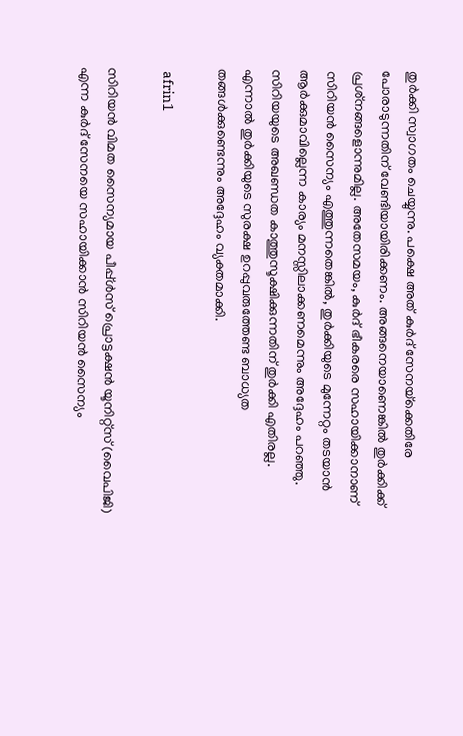തുര്‍ക്കി സ്വാഗതം ചെയ്യുന്നു. പക്ഷെ അത് കുര്‍ദ് സേനയ്‌ക്കെതിരേ പോരാടുന്നതിന് വേണ്ടിയായിരിക്കണം. അങ്ങനെയാണെങ്കില്‍ തുര്‍ക്കിക്ക് പ്രശ്‌നങ്ങളൊന്നുമില്ല. അതേസമയം, കുര്‍ദ് ഭീകരരെ സഹായിക്കാനാണ് സിറിയന്‍ സൈന്യം എത്തുന്നതെങ്കില്‍, തുര്‍ക്കിയുടെ മുന്നേറ്റം തടയാന്‍ ആര്‍ക്കുമാവില്ലെന്ന കാര്യം മനസ്സിലാക്കണമെന്നും അദ്ദേഹം പറഞ്ഞു. സിറിയയുടെ അഖണ്ഡത കാത്തുസൂക്ഷിക്കുന്നതിന് തുര്‍ക്കി എതിരല്ല. എന്നാല്‍ തുര്‍ക്കിയുടെ സുരക്ഷ ഉറപ്പുവരുത്തേണ്ട ബാധ്യത തങ്ങള്‍ക്കുണ്ടെന്നും അദ്ദേഹം വ്യക്തമാക്കി.

 afrin1

സിറിയന്‍ വിമത സൈന്യമായ പീപ്പ്ള്‍സ് പ്രൊട്ടക്ഷന്‍ യൂനിറ്റ്‌സ് (വൈപിജി) എന്ന കുര്‍ദ് സേനയെ സഹായിക്കാന്‍ സിറിയന്‍ സൈന്യം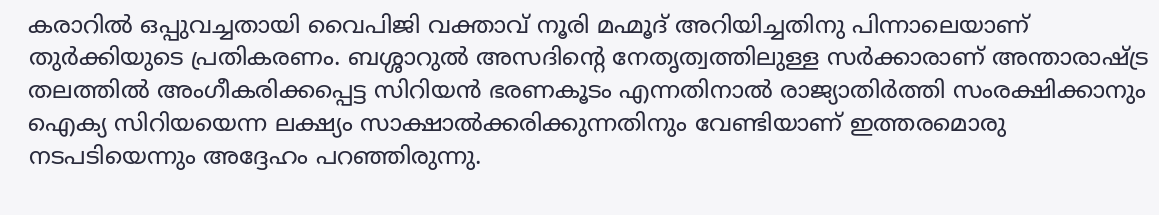കരാറില്‍ ഒപ്പുവച്ചതായി വൈപിജി വക്താവ് നൂരി മഹ്മൂദ് അറിയിച്ചതിനു പിന്നാലെയാണ് തുര്‍ക്കിയുടെ പ്രതികരണം. ബശ്ശാറുല്‍ അസദിന്റെ നേതൃത്വത്തിലുള്ള സര്‍ക്കാരാണ് അന്താരാഷ്ട്ര തലത്തില്‍ അംഗീകരിക്കപ്പെട്ട സിറിയന്‍ ഭരണകൂടം എന്നതിനാല്‍ രാജ്യാതിര്‍ത്തി സംരക്ഷിക്കാനും ഐക്യ സിറിയയെന്ന ലക്ഷ്യം സാക്ഷാല്‍ക്കരിക്കുന്നതിനും വേണ്ടിയാണ് ഇത്തരമൊരു നടപടിയെന്നും അദ്ദേഹം പറഞ്ഞിരുന്നു.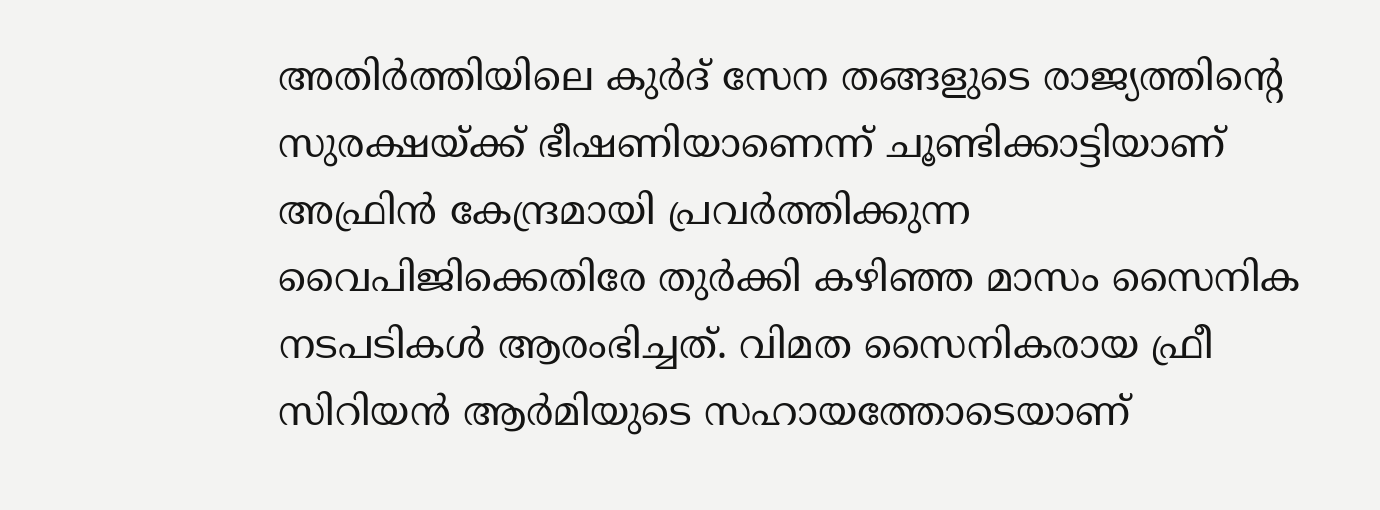അതിര്‍ത്തിയിലെ കുര്‍ദ് സേന തങ്ങളുടെ രാജ്യത്തിന്റെ സുരക്ഷയ്ക്ക് ഭീഷണിയാണെന്ന് ചൂണ്ടിക്കാട്ടിയാണ് അഫ്രിന്‍ കേന്ദ്രമായി പ്രവര്‍ത്തിക്കുന്ന വൈപിജിക്കെതിരേ തുര്‍ക്കി കഴിഞ്ഞ മാസം സൈനിക നടപടികള്‍ ആരംഭിച്ചത്. വിമത സൈനികരായ ഫ്രീ സിറിയന്‍ ആര്‍മിയുടെ സഹായത്തോടെയാണ്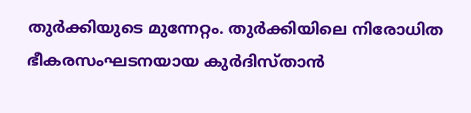തുര്‍ക്കിയുടെ മുന്നേറ്റം. തുര്‍ക്കിയിലെ നിരോധിത ഭീകരസംഘടനയായ കുര്‍ദിസ്താന്‍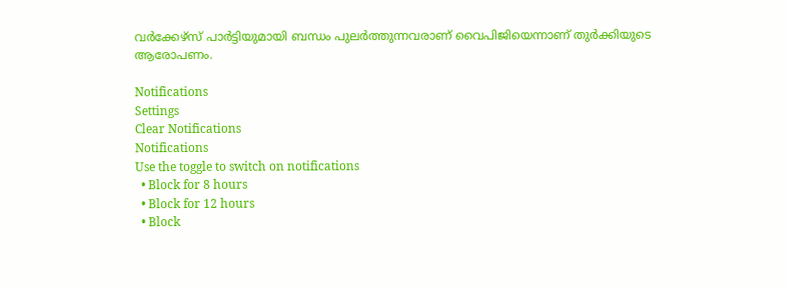വര്‍ക്കേഴ്‌സ് പാര്‍ട്ടിയുമായി ബന്ധം പുലര്‍ത്തുന്നവരാണ് വൈപിജിയെന്നാണ് തുര്‍ക്കിയുടെ ആരോപണം.

Notifications
Settings
Clear Notifications
Notifications
Use the toggle to switch on notifications
  • Block for 8 hours
  • Block for 12 hours
  • Block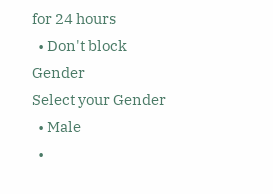for 24 hours
  • Don't block
Gender
Select your Gender
  • Male
  •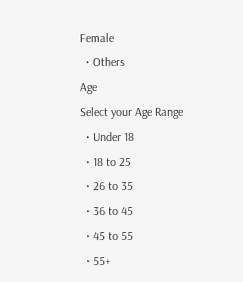Female
  • Others
Age
Select your Age Range
  • Under 18
  • 18 to 25
  • 26 to 35
  • 36 to 45
  • 45 to 55
  • 55+